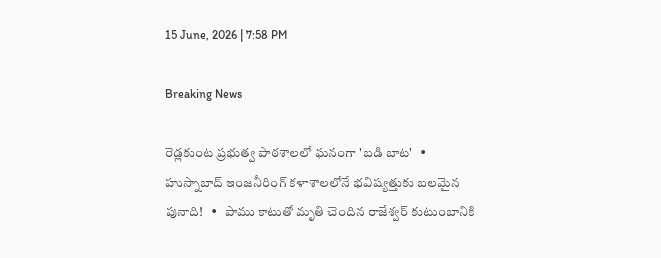15 June, 2026 | 7:58 PM

Breaking News

రెడ్లకుంట ప్రభుత్వ పాఠశాలలో ఘనంగా 'బడి బాట'   •   హుస్నాబాద్ ఇంజనీరింగ్ కళాశాలలోనే భవిష్యత్తుకు బలమైన పునాది!   •   పాము కాటుతో మృతి చెందిన రాజేశ్వర్ కుటుంబానికి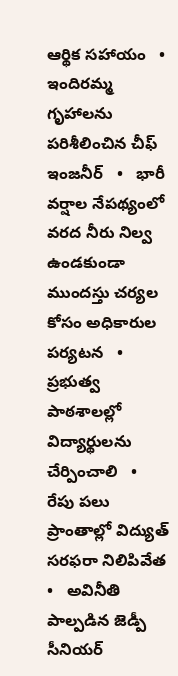ఆర్థిక సహాయం   •   ఇందిరమ్మ గృహాలను పరిశీలించిన చీఫ్ ఇంజనీర్   •   భారీ వర్షాల నేపథ్యంలో వరద నీరు నిల్వ ఉండకుండా ముందస్తు చర్యల కోసం అధికారుల పర్యటన   •   ప్రభుత్వ పాఠశాలల్లో విద్యార్థులను చేర్పించాలి   •   రేపు పలు ప్రాంతాల్లో విద్యుత్ సరఫరా నిలిపివేత   •   అవినీతి పాల్పడిన జెడ్పీ సీనియర్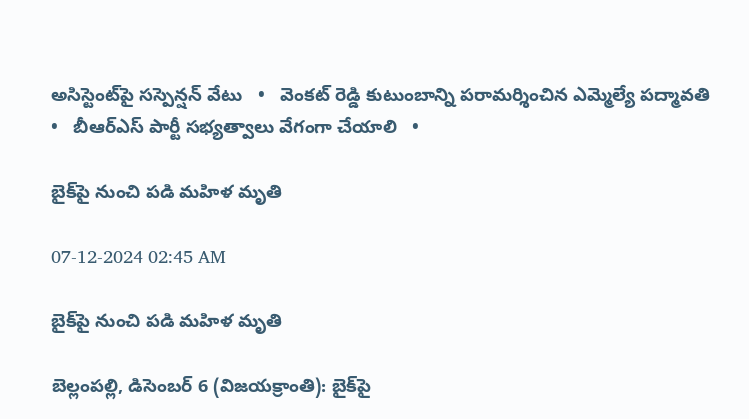అసిస్టెంట్‌పై సస్పెన్షన్ వేటు   •   వెంకట్ రెడ్డి కుటుంబాన్ని పరామర్శించిన ఎమ్మెల్యే పద్మావతి   •   బీఆర్ఎస్ పార్టీ సభ్యత్వాలు వేగంగా చేయాలి   •

బైక్‌పై నుంచి పడి మహిళ మృతి

07-12-2024 02:45 AM

బైక్‌పై నుంచి పడి మహిళ మృతి

బెల్లంపల్లి, డిసెంబర్ 6 (విజయక్రాంతి): బైక్‌పై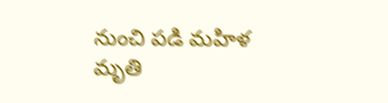నుంచి పడి మహిళ మృతి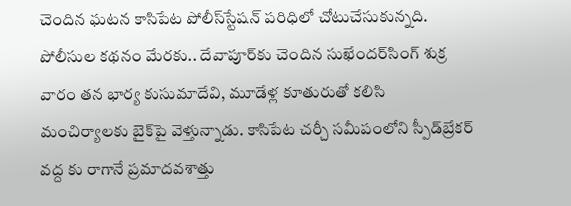చెందిన ఘటన కాసిపేట పోలీస్‌స్టేషన్ పరిధిలో చోటుచేసుకున్నది. పోలీసుల కథనం మేరకు.. దేవాపూర్‌కు చెందిన సుఖేందర్‌సింగ్ శుక్ర వారం తన భార్య కుసుమాదేవి, మూడేళ్ల కూతురుతో కలిసి మంచిర్యాలకు బైక్‌పై వెళ్తున్నాడు. కాసిపేట చర్చీ సమీపంలోని స్పీడ్‌బ్రేకర్ వద్ద కు రాగానే ప్రమాదవశాత్తు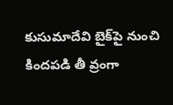కుసుమాదేవి బైక్‌పై నుంచి కిందపడి తీ వ్రంగా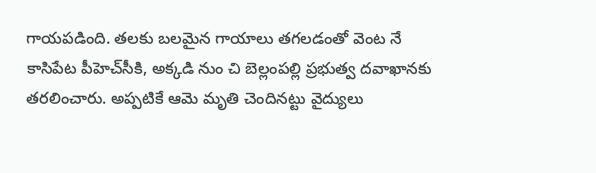గాయపడింది. తలకు బలమైన గాయాలు తగలడంతో వెంట నే కాసిపేట పీహెచ్‌సీకి, అక్కడి నుం చి బెల్లంపల్లి ప్రభుత్వ దవాఖానకు తరలించారు. అప్పటికే ఆమె మృతి చెందినట్టు వైద్యులు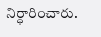నిర్ధారించారు.